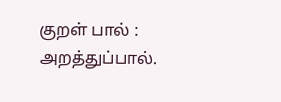குறள் பால் :
அறத்துப்பால்.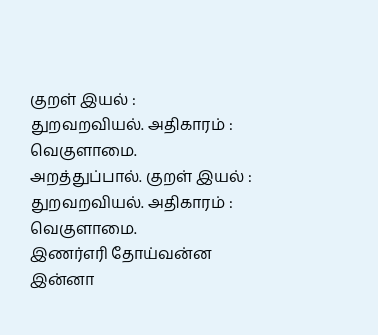குறள் இயல் :
துறவறவியல். அதிகாரம் :
வெகுளாமை.
அறத்துப்பால். குறள் இயல் :
துறவறவியல். அதிகாரம் :
வெகுளாமை.
இணர்எரி தோய்வன்ன இன்னா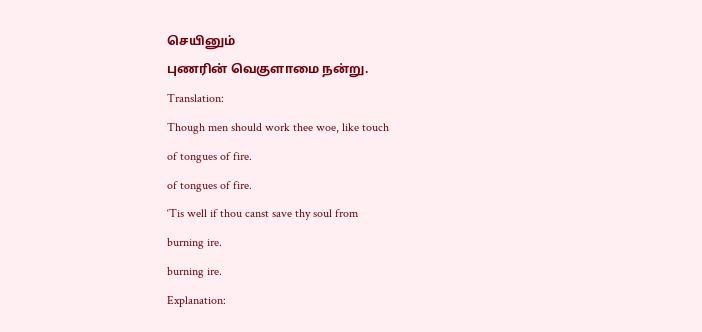செயினும்
புணரின் வெகுளாமை நன்று.
Translation:
Though men should work thee woe, like touch
of tongues of fire.
of tongues of fire.
‘Tis well if thou canst save thy soul from
burning ire.
burning ire.
Explanation: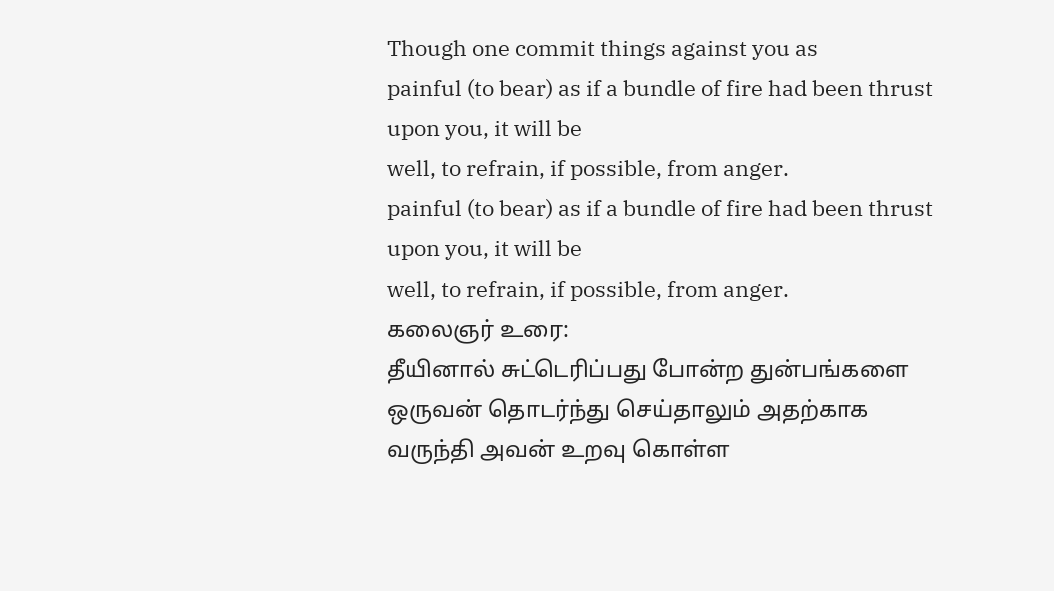Though one commit things against you as
painful (to bear) as if a bundle of fire had been thrust upon you, it will be
well, to refrain, if possible, from anger.
painful (to bear) as if a bundle of fire had been thrust upon you, it will be
well, to refrain, if possible, from anger.
கலைஞர் உரை:
தீயினால் சுட்டெரிப்பது போன்ற துன்பங்களை ஒருவன் தொடர்ந்து செய்தாலும் அதற்காக வருந்தி அவன் உறவு கொள்ள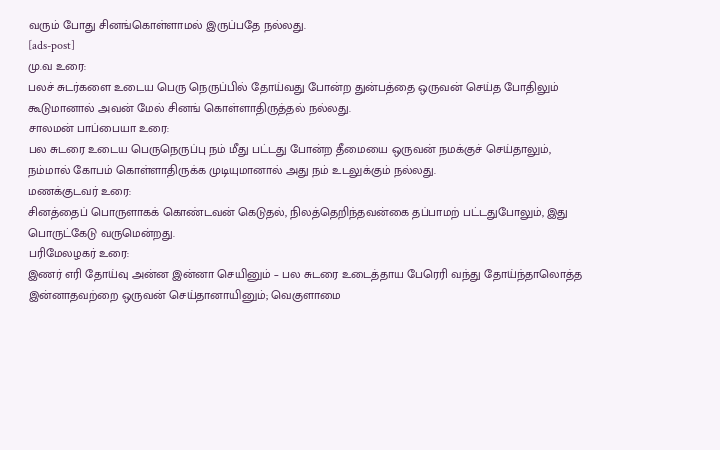வரும் போது சினங்கொள்ளாமல் இருப்பதே நல்லது.
[ads-post]
மு.வ உரை:
பலச் சுடர்களை உடைய பெரு நெருப்பில் தோய்வது போன்ற துன்பத்தை ஒருவன் செய்த போதிலும் கூடுமானால் அவன் மேல் சினங் கொள்ளாதிருத்தல் நல்லது.
சாலமன் பாப்பையா உரை:
பல சுடரை உடைய பெருநெருப்பு நம் மீது பட்டது போன்ற தீமையை ஒருவன் நமக்குச் செய்தாலும், நம்மால் கோபம் கொள்ளாதிருக்க முடியுமானால் அது நம் உடலுக்கும் நல்லது.
மணக்குடவர் உரை:
சினத்தைப் பொருளாகக் கொண்டவன் கெடுதல், நிலத்தெறிந்தவன்கை தப்பாமற் பட்டதுபோலும், இது பொருட்கேடு வருமென்றது.
பரிமேலழகர் உரை:
இணர் எரி தோய்வு அன்ன இன்னா செயினும் – பல சுடரை உடைத்தாய பேரெரி வந்து தோய்ந்தாலொத்த இன்னாதவற்றை ஒருவன் செய்தானாயினும்; வெகுளாமை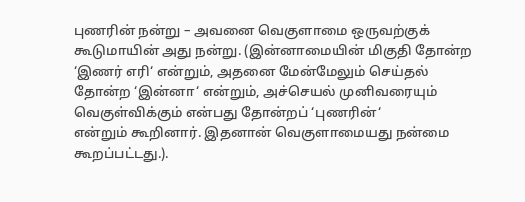புணரின் நன்று – அவனை வெகுளாமை ஒருவற்குக் கூடுமாயின் அது நன்று. (இன்னாமையின் மிகுதி தோன்ற ‘இணர் எரி‘ என்றும், அதனை மேன்மேலும் செய்தல் தோன்ற ‘இன்னா‘ என்றும், அச்செயல் முனிவரையும் வெகுள்விக்கும் என்பது தோன்றப் ‘புணரின்‘
என்றும் கூறினார். இதனான் வெகுளாமையது நன்மை கூறப்பட்டது.).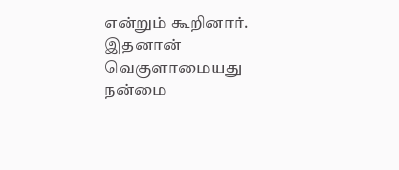என்றும் கூறினார். இதனான் வெகுளாமையது நன்மை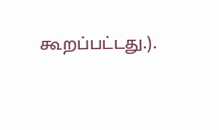கூறப்பட்டது.).